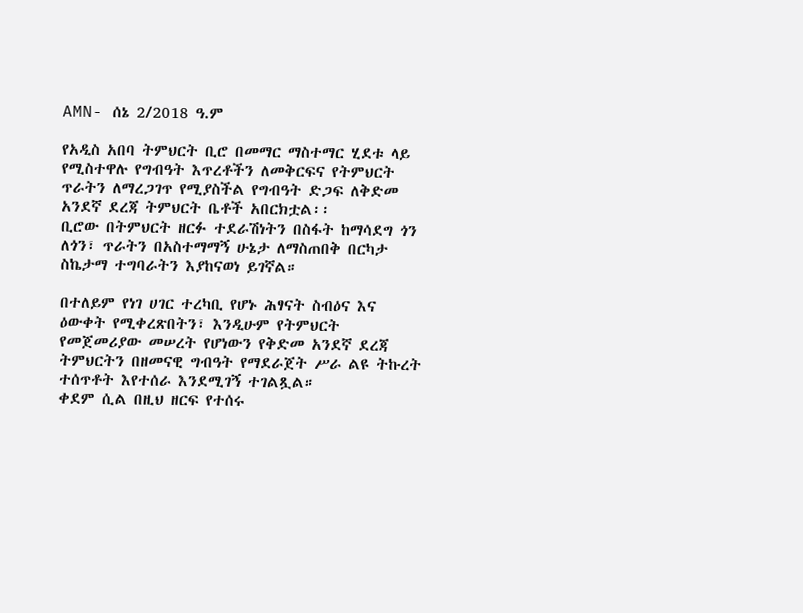AMN- ሰኔ 2/2018 ዓ.ም

የአዲስ አበባ ትምህርት ቢሮ በመማር ማስተማር ሂደቱ ላይ የሚስተዋሉ የግብዓት እጥረቶችን ለመቅርፍና የትምህርት ጥራትን ለማረጋገጥ የሚያስችል የግብዓት ድጋፍ ለቅድመ አንደኛ ደረጃ ትምህርት ቤቶች አበርክቷል፡፡
ቢሮው በትምህርት ዘርፉ ተደራሽነትን በስፋት ከማሳደግ ጎን ለጎን፣ ጥራትን በአስተማማኝ ሁኔታ ለማስጠበቅ በርካታ ስኬታማ ተግባራትን እያከናወነ ይገኛል።

በተለይም የነገ ሀገር ተረካቢ የሆኑ ሕፃናት ስብዕና እና ዕውቀት የሚቀረጽበትን፣ እንዲሁም የትምህርት የመጀመሪያው መሠረት የሆነውን የቅድመ አንደኛ ደረጃ ትምህርትን በዘመናዊ ግብዓት የማደራጀት ሥራ ልዩ ትኩረት ተሰጥቶት እየተሰራ እንደሚገኝ ተገልጿል።
ቀደም ሲል በዚህ ዘርፍ የተሰሩ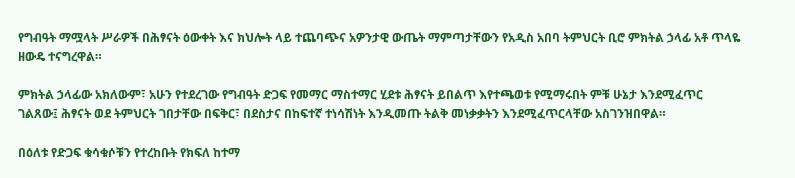የግብዓት ማሟላት ሥራዎች በሕፃናት ዕውቀት እና ክህሎት ላይ ተጨባጭና አዎንታዊ ውጤት ማምጣታቸውን የአዲስ አበባ ትምህርት ቢሮ ምክትል ኃላፊ አቶ ጥላዬ ዘውዴ ተናግረዋል።

ምክትል ኃላፊው አክለውም፣ አሁን የተደረገው የግብዓት ድጋፍ የመማር ማስተማር ሂደቱ ሕፃናት ይበልጥ እየተጫወቱ የሚማሩበት ምቹ ሁኔታ እንደሚፈጥር ገልጸው፤ ሕፃናት ወደ ትምህርት ገበታቸው በፍቅር፣ በደስታና በከፍተኛ ተነሳሽነት እንዲመጡ ትልቅ መነቃቃትን እንደሚፈጥርላቸው አስገንዝበዋል።

በዕለቱ የድጋፍ ቁሳቁሶቹን የተረከቡት የክፍለ ከተማ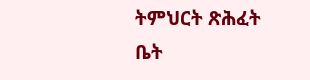ትምህርት ጽሕፈት ቤት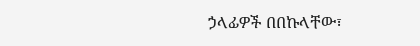ኃላፊዎች በበኩላቸው፣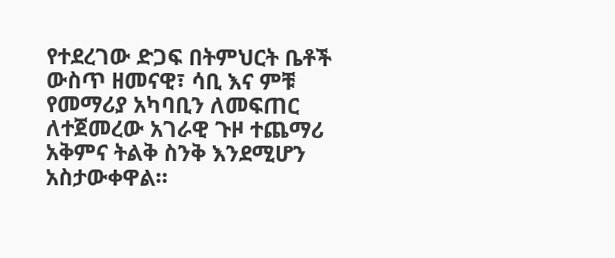የተደረገው ድጋፍ በትምህርት ቤቶች ውስጥ ዘመናዊ፣ ሳቢ እና ምቹ የመማሪያ አካባቢን ለመፍጠር ለተጀመረው አገራዊ ጉዞ ተጨማሪ አቅምና ትልቅ ስንቅ እንደሚሆን አስታውቀዋል።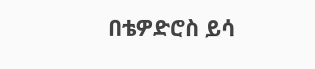በቴዎድሮስ ይሳ